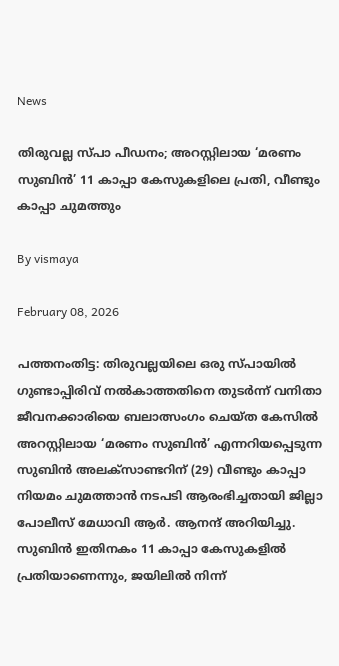News

തിരുവല്ല സ്പാ പീഡനം; അറസ്റ്റിലായ ‘മരണം സുബിന്‍’ 11 കാപ്പാ കേസുകളിലെ പ്രതി, വീണ്ടും കാപ്പാ ചുമത്തും

By vismaya

February 08, 2026

പത്തനംതിട്ട: തിരുവല്ലയിലെ ഒരു സ്പായില്‍ ഗുണ്ടാപ്പിരിവ് നല്‍കാത്തതിനെ തുടര്‍ന്ന് വനിതാ ജീവനക്കാരിയെ ബലാത്സംഗം ചെയ്ത കേസില്‍ അറസ്റ്റിലായ ‘മരണം സുബിന്‍’ എന്നറിയപ്പെടുന്ന സുബിന്‍ അലക്‌സാണ്ടറിന് (29) വീണ്ടും കാപ്പാ നിയമം ചുമത്താന്‍ നടപടി ആരംഭിച്ചതായി ജില്ലാ പോലീസ് മേധാവി ആര്‍. ആനന്ദ് അറിയിച്ചു. സുബിന്‍ ഇതിനകം 11 കാപ്പാ കേസുകളില്‍ പ്രതിയാണെന്നും, ജയിലില്‍ നിന്ന്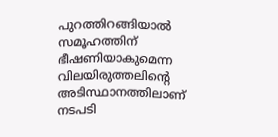പുറത്തിറങ്ങിയാല്‍ സമൂഹത്തിന് ഭീഷണിയാകുമെന്ന വിലയിരുത്തലിന്റെ അടിസ്ഥാനത്തിലാണ് നടപടി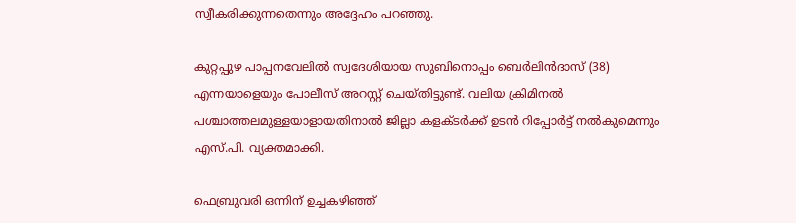സ്വീകരിക്കുന്നതെന്നും അദ്ദേഹം പറഞ്ഞു.

കുറ്റപ്പുഴ പാപ്പനവേലില്‍ സ്വദേശിയായ സുബിനൊപ്പം ബെര്‍ലിന്‍ദാസ് (38) എന്നയാളെയും പോലീസ് അറസ്റ്റ് ചെയ്തിട്ടുണ്ട്. വലിയ ക്രിമിനല്‍ പശ്ചാത്തലമുള്ളയാളായതിനാല്‍ ജില്ലാ കളക്ടര്‍ക്ക് ഉടന്‍ റിപ്പോര്‍ട്ട് നല്‍കുമെന്നും എസ്.പി. വ്യക്തമാക്കി.

ഫെബ്രുവരി ഒന്നിന് ഉച്ചകഴിഞ്ഞ്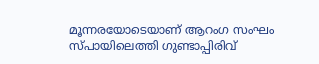മൂന്നരയോടെയാണ് ആറംഗ സംഘം സ്പായിലെത്തി ഗുണ്ടാപ്പിരിവ്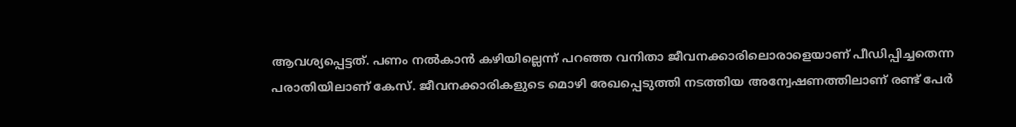ആവശ്യപ്പെട്ടത്. പണം നല്‍കാന്‍ കഴിയില്ലെന്ന് പറഞ്ഞ വനിതാ ജീവനക്കാരിലൊരാളെയാണ് പീഡിപ്പിച്ചതെന്ന പരാതിയിലാണ് കേസ്. ജീവനക്കാരികളുടെ മൊഴി രേഖപ്പെടുത്തി നടത്തിയ അന്വേഷണത്തിലാണ് രണ്ട് പേര്‍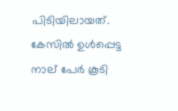പിടിയിലായത്. കേസില്‍ ഉള്‍പ്പെട്ട നാല് പേര്‍ കൂടി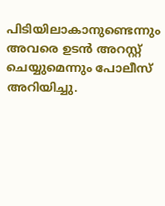പിടിയിലാകാനുണ്ടെന്നും അവരെ ഉടന്‍ അറസ്റ്റ് ചെയ്യുമെന്നും പോലീസ് അറിയിച്ചു.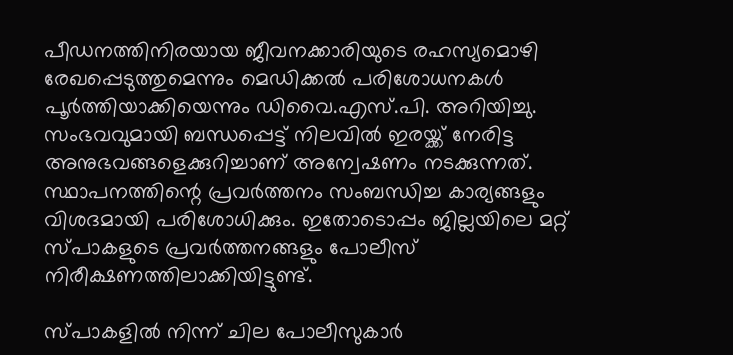പീഡനത്തിനിരയായ ജീവനക്കാരിയുടെ രഹസ്യമൊഴി രേഖപ്പെടുത്തുമെന്നും മെഡിക്കല്‍ പരിശോധനകള്‍ പൂര്‍ത്തിയാക്കിയെന്നും ഡിവൈ.എസ്.പി. അറിയിച്ചു. സംഭവവുമായി ബന്ധപ്പെട്ട് നിലവില്‍ ഇരയ്ക്ക് നേരിട്ട അനുഭവങ്ങളെക്കുറിച്ചാണ് അന്വേഷണം നടക്കുന്നത്. സ്ഥാപനത്തിന്റെ പ്രവര്‍ത്തനം സംബന്ധിച്ച കാര്യങ്ങളും വിശദമായി പരിശോധിക്കും. ഇതോടൊപ്പം ജില്ലയിലെ മറ്റ് സ്പാകളുടെ പ്രവര്‍ത്തനങ്ങളും പോലീസ് നിരീക്ഷണത്തിലാക്കിയിട്ടുണ്ട്.

സ്പാകളില്‍ നിന്ന് ചില പോലീസുകാര്‍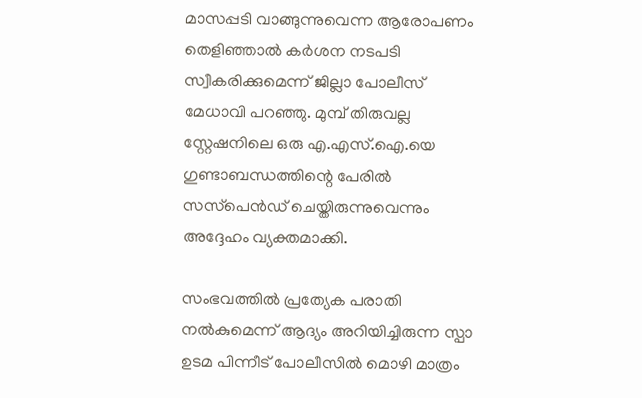മാസപ്പടി വാങ്ങുന്നുവെന്ന ആരോപണം തെളിഞ്ഞാല്‍ കര്‍ശന നടപടി സ്വീകരിക്കുമെന്ന് ജില്ലാ പോലീസ് മേധാവി പറഞ്ഞു. മുമ്പ് തിരുവല്ല സ്റ്റേഷനിലെ ഒരു എ.എസ്.ഐ.യെ ഗുണ്ടാബന്ധത്തിന്റെ പേരില്‍ സസ്‌പെന്‍ഡ് ചെയ്തിരുന്നുവെന്നും അദ്ദേഹം വ്യക്തമാക്കി.

സംഭവത്തില്‍ പ്രത്യേക പരാതി നല്‍കുമെന്ന് ആദ്യം അറിയിച്ചിരുന്ന സ്പാ ഉടമ പിന്നീട് പോലീസില്‍ മൊഴി മാത്രം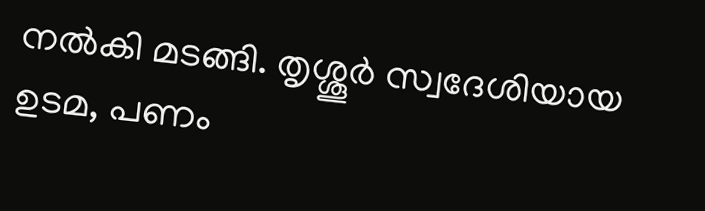നല്‍കി മടങ്ങി. തൃശ്ശൂര്‍ സ്വദേശിയായ ഉടമ, പണം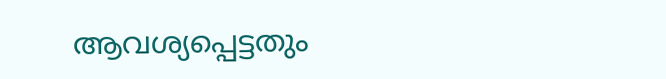ആവശ്യപ്പെട്ടതും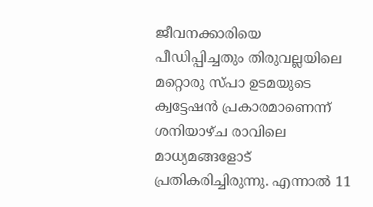ജീവനക്കാരിയെ പീഡിപ്പിച്ചതും തിരുവല്ലയിലെ മറ്റൊരു സ്പാ ഉടമയുടെ ക്വട്ടേഷന്‍ പ്രകാരമാണെന്ന് ശനിയാഴ്ച രാവിലെ മാധ്യമങ്ങളോട് പ്രതികരിച്ചിരുന്നു. എന്നാല്‍ 11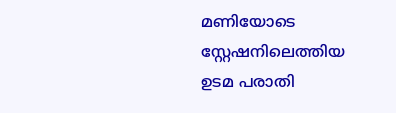മണിയോടെ സ്റ്റേഷനിലെത്തിയ ഉടമ പരാതി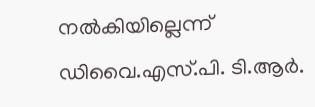നല്‍കിയില്ലെന്ന് ഡിവൈ.എസ്.പി. ടി.ആര്‍.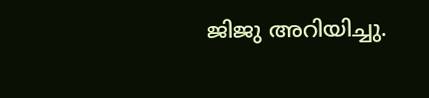ജിജു അറിയിച്ചു.